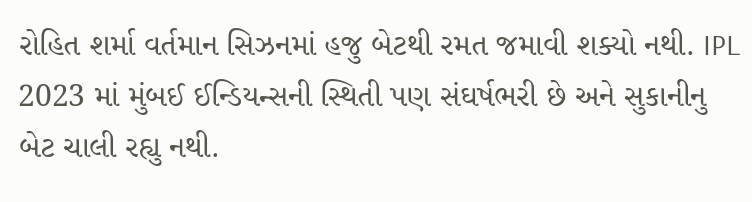રોહિત શર્મા વર્તમાન સિઝનમાં હજુ બેટથી રમત જમાવી શક્યો નથી. IPL 2023 માં મુંબઈ ઈન્ડિયન્સની સ્થિતી પણ સંઘર્ષભરી છે અને સુકાનીનુ બેટ ચાલી રહ્યુ નથી.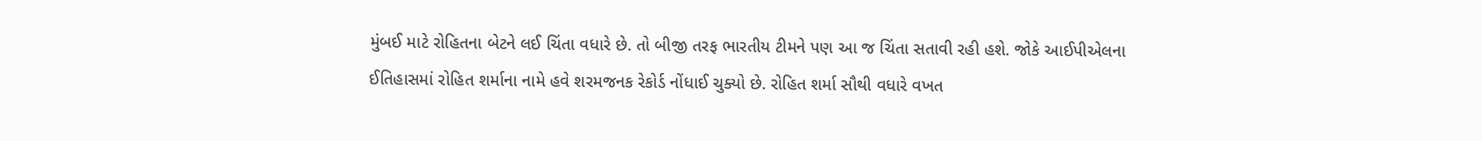મુંબઈ માટે રોહિતના બેટને લઈ ચિંતા વધારે છે. તો બીજી તરફ ભારતીય ટીમને પણ આ જ ચિંતા સતાવી રહી હશે. જોકે આઈપીએલના ઈતિહાસમાં રોહિત શર્માના નામે હવે શરમજનક રેકોર્ડ નોંધાઈ ચુક્યો છે. રોહિત શર્મા સૌથી વધારે વખત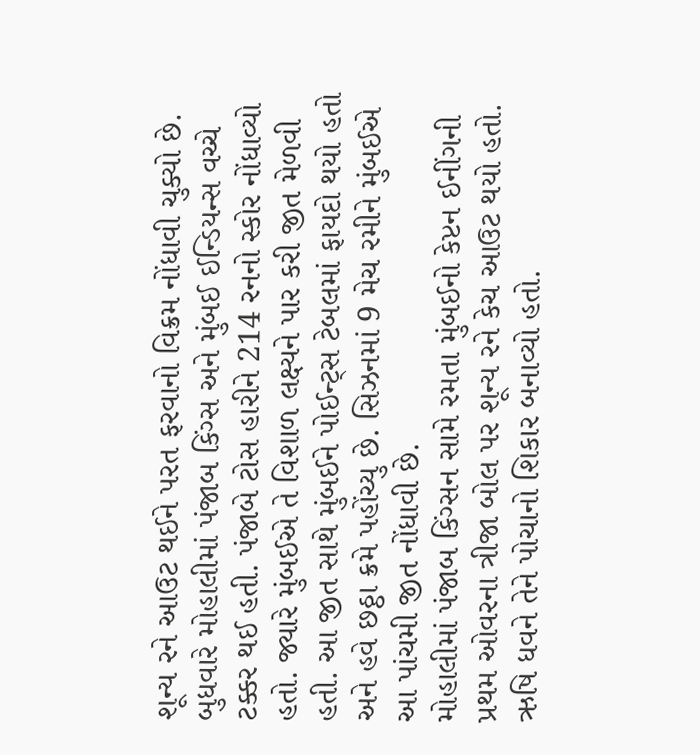શૂન્ય રને આઉટ થઈને પરત ફરવાનો વિક્રમ નોંધાવી ચુક્યો છે.
બુધવારે મોહાલીમાં પંજાબ કિંગ્સ અને મુંબઈ ઈન્ડિયન્સ વચ્ચે ટક્કર થઈ હતી. પંજાબે ટોસ હારીને 214 રનનો સ્કોર નોંધાવ્યો હતો. જ્યારે મુંબઈએ તે વિશાળ લક્ષ્યને પાર કરી જીત મેળવી હતી. આ જીત સાથે મુંબઈને પોઈન્ટ્સ ટેબલમાં ફાયદો થયો હતો અને હવે છઠ્ઠા ક્રમે પહોંચ્યુ છે. સિઝનમાં 9 મેચ રમીને મુંબઈએ આ પાંચમી જીત નોંધાવી છે.
મોહાલીમાં પંજાબ કિંગ્સન સામે રમતા મુંબઈનો કેપ્ટન ઈનીંગની પ્રથમ ઓવરના ત્રીજા બોલ પર શૂન્ય રને કેચ આઉટ થયો હતો. ઋષિ ધવને તેને પોચાનો શિકાર બનાવ્યો હતો.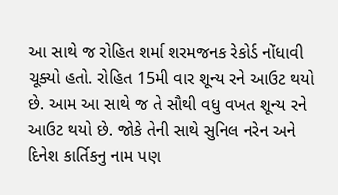આ સાથે જ રોહિત શર્મા શરમજનક રેકોર્ડ નોંધાવી ચૂક્યો હતો. રોહિત 15મી વાર શૂન્ય રને આઉટ થયો છે. આમ આ સાથે જ તે સૌથી વધુ વખત શૂન્ય રને આઉટ થયો છે. જોકે તેની સાથે સુનિલ નરેન અને દિનેશ કાર્તિકનુ નામ પણ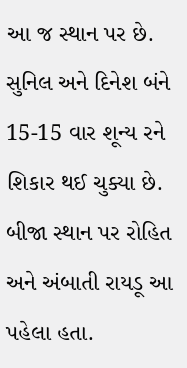આ જ સ્થાન પર છે. સુનિલ અને દિનેશ બંને 15-15 વાર શૂન્ય રને શિકાર થઈ ચુક્યા છે.
બીજા સ્થાન પર રોહિત અને અંબાતી રાયડૂ આ પહેલા હતા.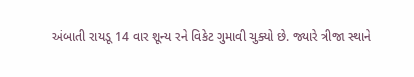અંબાતી રાયડૂ 14 વાર શૂન્ય રને વિકેટ ગુમાવી ચુક્યો છે. જ્યારે ત્રીજા સ્થાને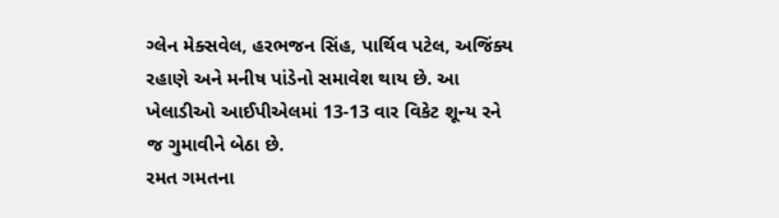ગ્લેન મેક્સવેલ, હરભજન સિંહ, પાર્થિવ પટેલ, અજિંક્ય રહાણે અને મનીષ પાંડેનો સમાવેશ થાય છે. આ ખેલાડીઓ આઈપીએલમાં 13-13 વાર વિકેટ શૂન્ય રને જ ગુમાવીને બેઠા છે.
રમત ગમતના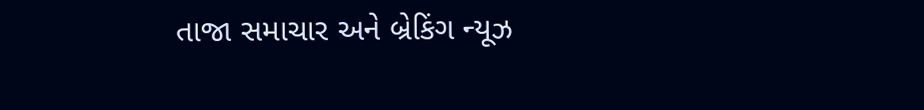તાજા સમાચાર અને બ્રેકિંગ ન્યૂઝ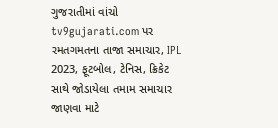ગુજરાતીમાં વાંચો tv9gujarati.com પર
રમતગમતના તાજા સમાચાર, IPL 2023, ફૂટબોલ, ટેનિસ, ક્રિકેટ સાથે જોડાયેલા તમામ સમાચાર જાણવા માટે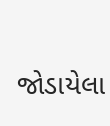જોડાયેલા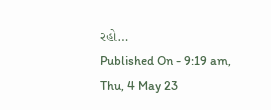રહો…
Published On - 9:19 am, Thu, 4 May 23